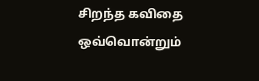சிறந்த கவிதை
ஒவ்வொன்றும்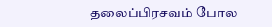தலைப்பிரசவம் போல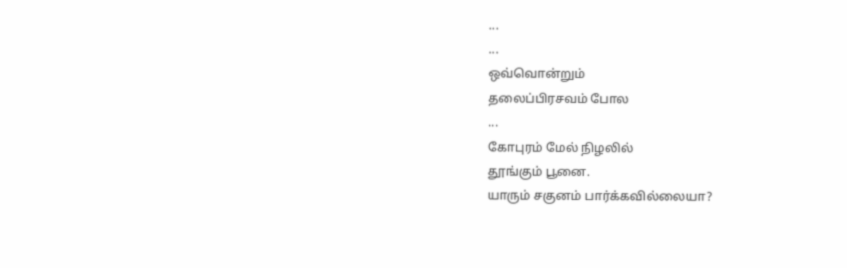...
...
ஒவ்வொன்றும்
தலைப்பிரசவம் போல
...
கோபுரம் மேல் நிழலில்
தூங்கும் பூனை.
யாரும் சகுனம் பார்க்கவில்லையா?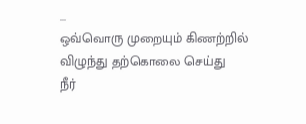...
ஒவ்வொரு முறையும் கிணற்றில்
விழுந்து தற்கொலை செய்து
நீர்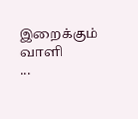இறைக்கும் வாளி
...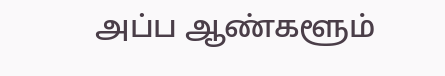அப்ப ஆண்களூம்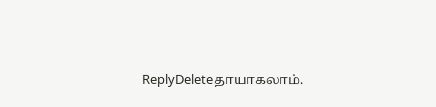ReplyDeleteதாயாகலாம்.